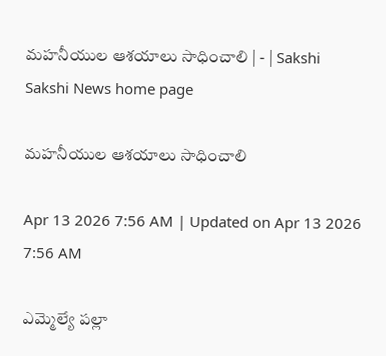మహనీయుల ఆశయాలు సాధించాలి | - | Sakshi
Sakshi News home page

మహనీయుల ఆశయాలు సాధించాలి

Apr 13 2026 7:56 AM | Updated on Apr 13 2026 7:56 AM

ఎమ్మెల్యే పల్లా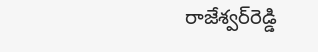రాజేశ్వర్‌రెడ్డి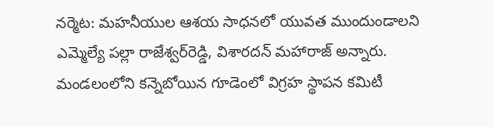నర్మెట: మహనీయుల ఆశయ సాధనలో యువత ముందుండాలని ఎమ్మెల్యే పల్లా రాజేశ్వర్‌రెడ్డి, విశారదన్‌ మహారాజ్‌ అన్నారు. మండలంలోని కన్నెబోయిన గూడెంలో విగ్రహ స్థాపన కమిటీ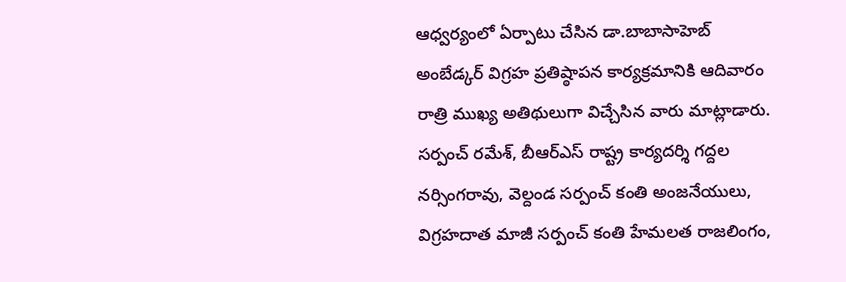ఆధ్వర్యంలో ఏర్పాటు చేసిన డా.బాబాసాహెబ్‌ అంబేడ్కర్‌ విగ్రహ ప్రతిష్ఠాపన కార్యక్రమానికి ఆదివారం రాత్రి ముఖ్య అతిథులుగా విచ్చేసిన వారు మాట్లాడారు. సర్పంచ్‌ రమేశ్‌, బీఆర్‌ఎస్‌ రాష్ట్ర కార్యదర్శి గద్దల నర్సింగరావు, వెల్దండ సర్పంచ్‌ కంతి అంజనేయులు, విగ్రహదాత మాజీ సర్పంచ్‌ కంతి హేమలత రాజలింగం,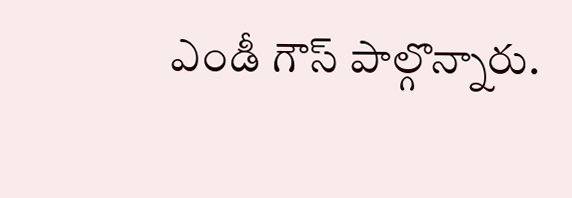ఎండీ గౌస్‌ పాల్గొన్నారు.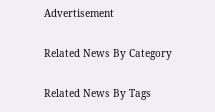Advertisement

Related News By Category

Related News By Tags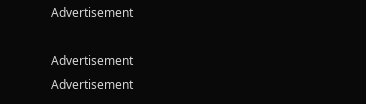Advertisement

Advertisement
Advertisement